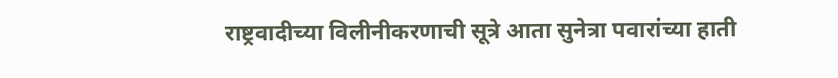राष्ट्रवादीच्या विलीनीकरणाची सूत्रे आता सुनेत्रा पवारांच्या हाती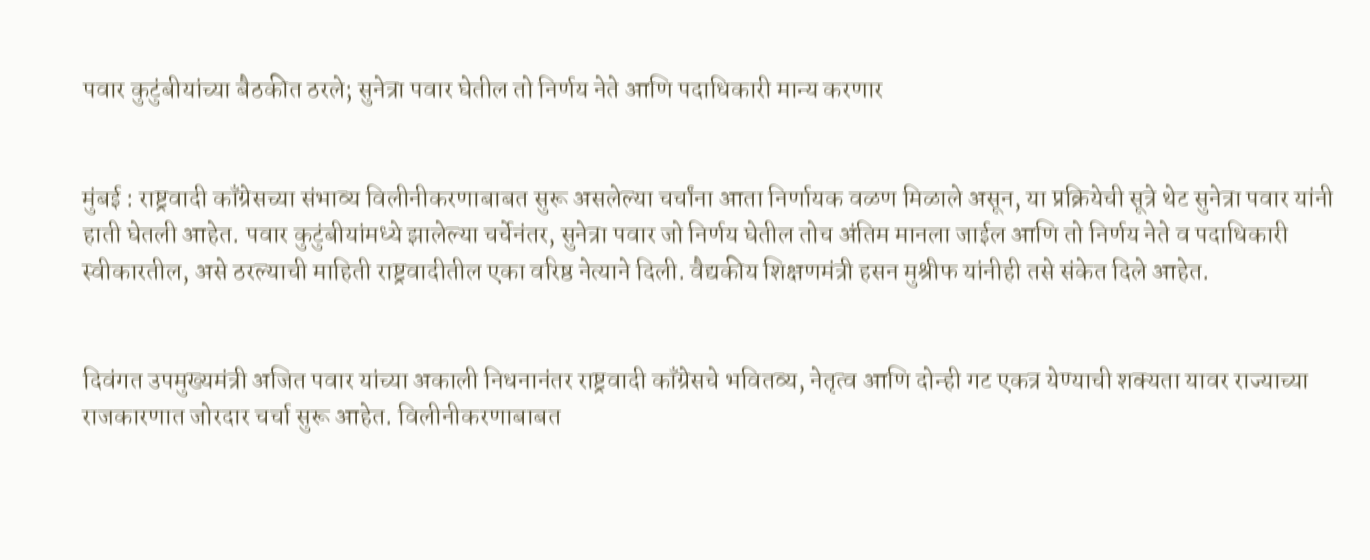पवार कुटुंबीयांच्या बैठकीत ठरले; सुनेत्रा पवार घेतील तो निर्णय नेते आणि पदाधिकारी मान्य करणार


मुंबई : राष्ट्रवादी काँग्रेसच्या संभाव्य विलीनीकरणाबाबत सुरू असलेल्या चर्चांना आता निर्णायक वळण मिळाले असून, या प्रक्रियेची सूत्रे थेट सुनेत्रा पवार यांनी हाती घेतली आहेत. पवार कुटुंबीयांमध्ये झालेल्या चर्चेनंतर, सुनेत्रा पवार जो निर्णय घेतील तोच अंतिम मानला जाईल आणि तो निर्णय नेते व पदाधिकारी स्वीकारतील, असे ठरल्याची माहिती राष्ट्रवादीतील एका वरिष्ठ नेत्याने दिली. वैद्यकीय शिक्षणमंत्री हसन मुश्रीफ यांनीही तसे संकेत दिले आहेत.


दिवंगत उपमुख्यमंत्री अजित पवार यांच्या अकाली निधनानंतर राष्ट्रवादी काँग्रेसचे भवितव्य, नेतृत्व आणि दोन्ही गट एकत्र येण्याची शक्यता यावर राज्याच्या राजकारणात जोरदार चर्चा सुरू आहेत. विलीनीकरणाबाबत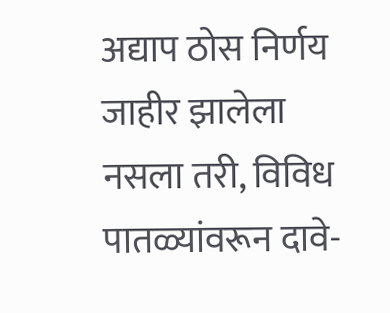अद्याप ठोस निर्णय जाहीर झालेला नसला तरी, विविध पातळ्यांवरून दावे-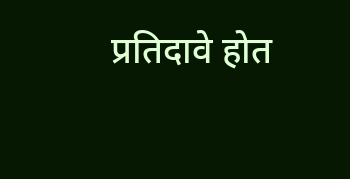प्रतिदावे होत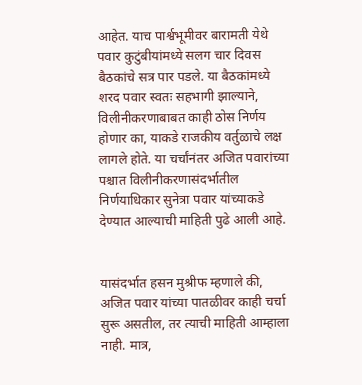आहेत. याच पार्श्वभूमीवर बारामती येथे पवार कुटुंबीयांमध्ये सलग चार दिवस बैठकांचे सत्र पार पडले. या बैठकांमध्ये शरद पवार स्वतः सहभागी झाल्याने, विलीनीकरणाबाबत काही ठोस निर्णय होणार का, याकडे राजकीय वर्तुळाचे लक्ष लागले होते. या चर्चांनंतर अजित पवारांच्या पश्चात विलीनीकरणासंदर्भातील निर्णयाधिकार सुनेत्रा पवार यांच्याकडे देण्यात आल्याची माहिती पुढे आली आहे.


यासंदर्भात हसन मुश्रीफ म्हणाले की, अजित पवार यांच्या पातळीवर काही चर्चा सुरू असतील, तर त्याची माहिती आम्हाला नाही. मात्र,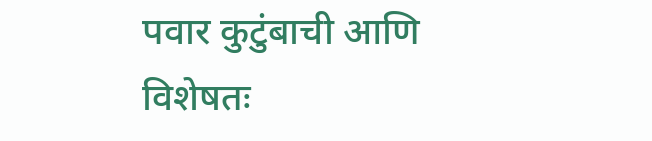पवार कुटुंबाची आणि विशेषतः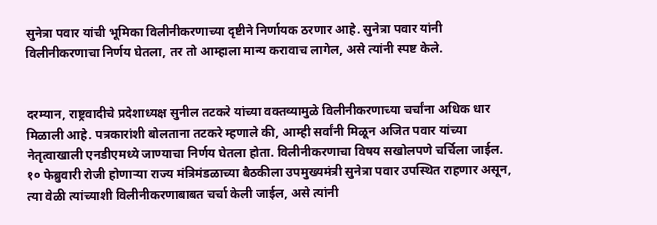सुनेत्रा पवार यांची भूमिका विलीनीकरणाच्या दृष्टीने निर्णायक ठरणार आहे. सुनेत्रा पवार यांनी विलीनीकरणाचा निर्णय घेतला, तर तो आम्हाला मान्य करावाच लागेल, असे त्यांनी स्पष्ट केले.


दरम्यान, राष्ट्रवादीचे प्रदेशाध्यक्ष सुनील तटकरे यांच्या वक्तव्यामुळे विलीनीकरणाच्या चर्चांना अधिक धार मिळाली आहे. पत्रकारांशी बोलताना तटकरे म्हणाले की, आम्ही सर्वांनी मिळून अजित पवार यांच्या नेतृत्वाखाली एनडीएमध्ये जाण्याचा निर्णय घेतला होता. विलीनीकरणाचा विषय सखोलपणे चर्चिला जाईल. १० फेब्रुवारी रोजी होणाऱ्या राज्य मंत्रिमंडळाच्या बैठकीला उपमुख्यमंत्री सुनेत्रा पवार उपस्थित राहणार असून, त्या वेळी त्यांच्याशी विलीनीकरणाबाबत चर्चा केली जाईल, असे त्यांनी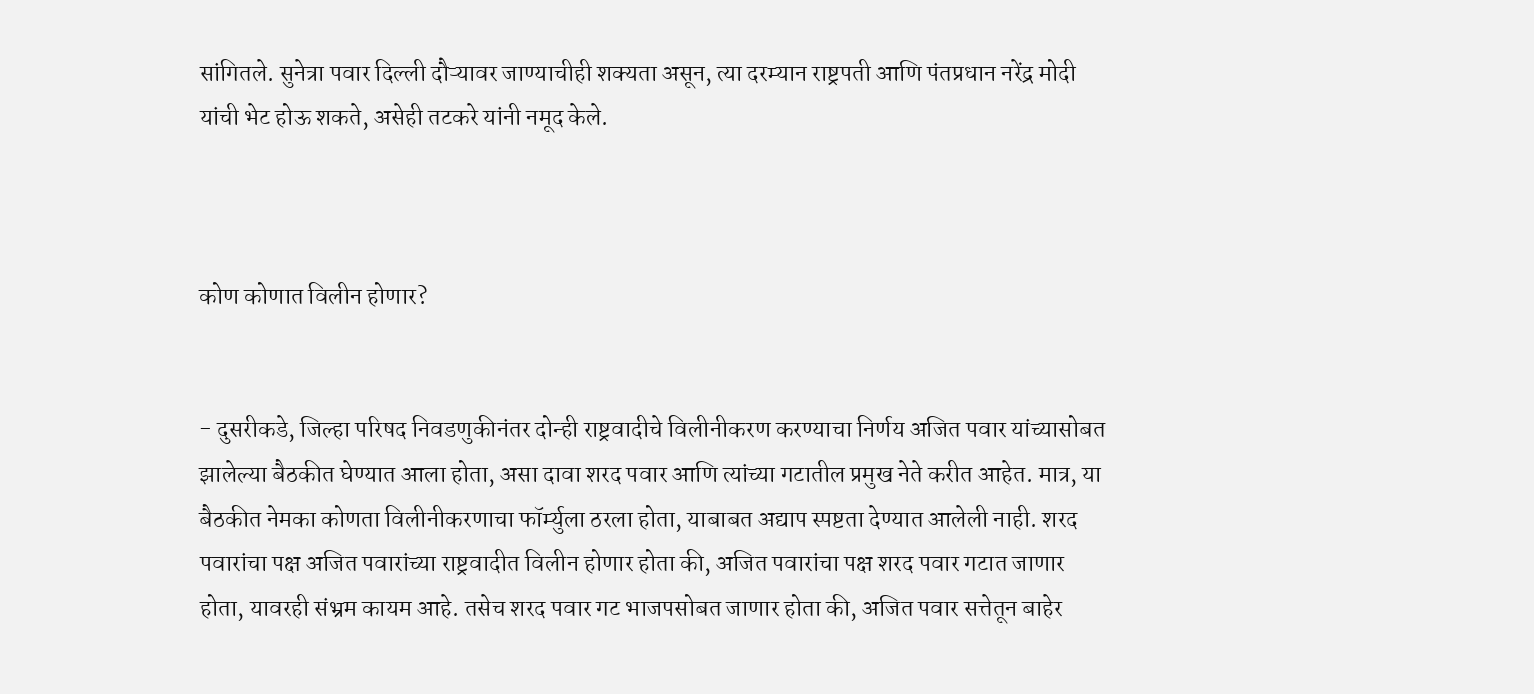सांगितले. सुनेत्रा पवार दिल्ली दौऱ्यावर जाण्याचीही शक्यता असून, त्या दरम्यान राष्ट्रपती आणि पंतप्रधान नरेंद्र मोदी यांची भेट होऊ शकते, असेही तटकरे यांनी नमूद केले.



कोण कोणात विलीन होणार?


- दुसरीकडे, जिल्हा परिषद निवडणुकीनंतर दोन्ही राष्ट्रवादीचे विलीनीकरण करण्याचा निर्णय अजित पवार यांच्यासोबत झालेल्या बैठकीत घेण्यात आला होता, असा दावा शरद पवार आणि त्यांच्या गटातील प्रमुख नेते करीत आहेत. मात्र, या बैठकीत नेमका कोणता विलीनीकरणाचा फॉर्म्युला ठरला होता, याबाबत अद्याप स्पष्टता देण्यात आलेली नाही. शरद पवारांचा पक्ष अजित पवारांच्या राष्ट्रवादीत विलीन होणार होता की, अजित पवारांचा पक्ष शरद पवार गटात जाणार होता, यावरही संभ्रम कायम आहे. तसेच शरद पवार गट भाजपसोबत जाणार होता की, अजित पवार सत्तेतून बाहेर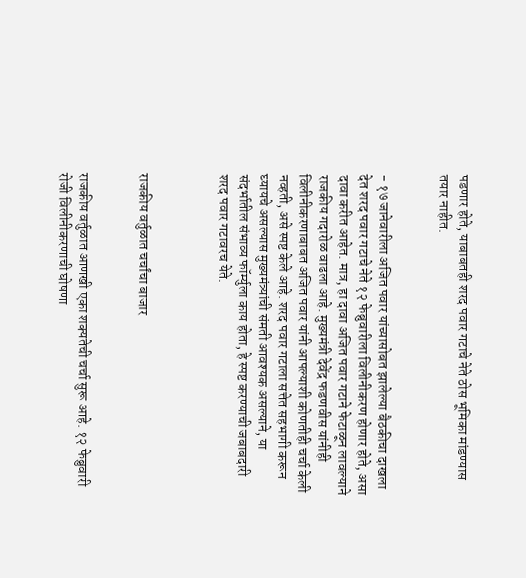पडणार होते, याबाबतही शरद पवार गटाचे नेते ठोस भूमिका मांडण्यास तयार नाहीत.


- १७ जानेवारीला अजित पवार यांच्यासोबत झालेल्या बैठकीचा दाखला देत शरद पवार गटाचे नेते १२ फेब्रुवारीला विलीनीकरण होणार होते, असा दावा करीत आहेत. मात्र, हा दावा अजित पवार गटाने फेटाळून लावल्याने राजकीय गदारोळ वाढला आहे. मुख्यमंत्री देवेंद्र फडणवीस यांनीही विलीनीकरणाबाबत अजित पवार यांनी आपल्याशी कोणतीही चर्चा केली नव्हती, असे स्पष्ट केले आहे. शरद पवार गटाला सत्तेत सहभागी करून घ्यायचे असल्यास मुख्यमंत्र्यांची संमती आवश्यक असल्याने, या संदर्भातील संभाव्य फॉर्म्युला काय होता, हे स्पष्ट करण्याची जबाबदारी शरद पवार गटावरच येते.



राजकीय वर्तुळात चर्चांचा बाजार


राजकीय वर्तुळात आणखी एका शक्यतेची चर्चा सुरू आहे. १२ फेब्रुवारी रोजी विलीनीकरणाची घोषणा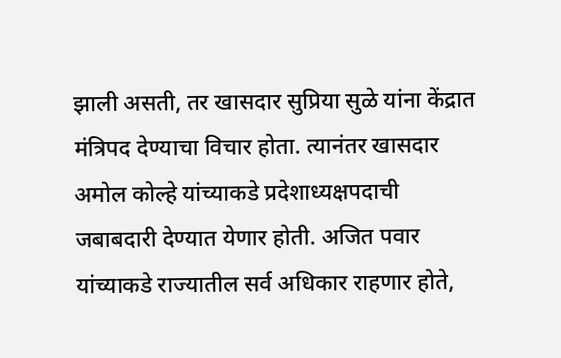झाली असती, तर खासदार सुप्रिया सुळे यांना केंद्रात मंत्रिपद देण्याचा विचार होता. त्यानंतर खासदार अमोल कोल्हे यांच्याकडे प्रदेशाध्यक्षपदाची जबाबदारी देण्यात येणार होती. अजित पवार यांच्याकडे राज्यातील सर्व अधिकार राहणार होते,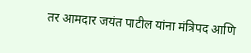तर आमदार जयंत पाटील यांना मंत्रिपद आणि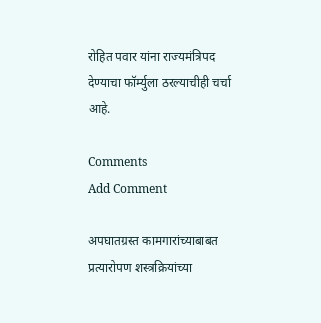रोहित पवार यांना राज्यमंत्रिपद देण्याचा फॉर्म्युला ठरल्याचीही चर्चा आहे.

Comments
Add Comment

अपघातग्रस्त कामगारांच्याबाबत प्रत्यारोपण शस्त्रक्रियांच्या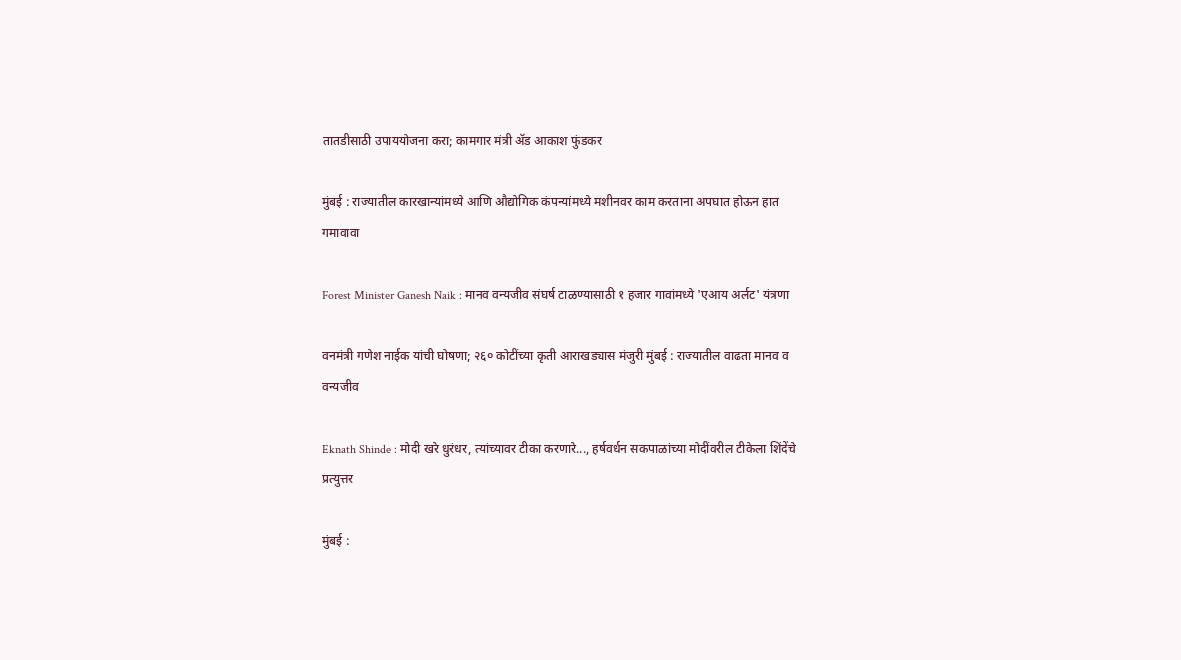तातडीसाठी उपाययोजना करा; कामगार मंत्री ॲड आकाश फुंडकर

मुंबई : राज्यातील कारखान्यांमध्ये आणि औद्योगिक कंपन्यांमध्ये मशीनवर काम करताना अपघात होऊन हात गमावावा

Forest Minister Ganesh Naik : मानव वन्यजीव संघर्ष टाळण्यासाठी १ हजार गावांमध्ये 'एआय अर्लट' यंत्रणा

वनमंत्री गणेश नाईक यांची घोषणा; २६० कोटींच्या कृती आराखड्यास मंजुरी मुंबई : राज्यातील वाढता मानव व वन्यजीव

Eknath Shinde : मोदी खरे धुरंधर, त्यांच्यावर टीका करणारे..., हर्षवर्धन सकपाळांच्या मोदींवरील टीकेला शिंदेंचे प्रत्युत्तर

मुंबई :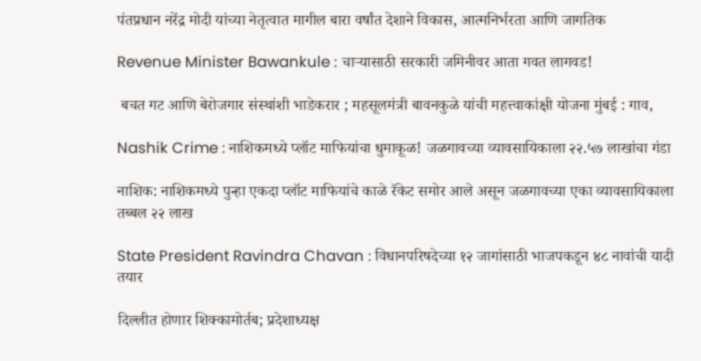पंतप्रधान नरेंद्र मोदी यांच्या नेतृत्वात मागील बारा वर्षांत देशाने विकास, आत्मनिर्भरता आणि जागतिक

Revenue Minister Bawankule : चाऱ्यासाठी सरकारी जमिनीवर आता गवत लागवड!

 बचत गट आणि बेरोजगार संस्थांशी भाडेकरार ; महसूलमंत्री बावनकुळे यांची महत्त्वाकांक्षी योजना मुंबई : गाव,

Nashik Crime : नाशिकमध्ये प्लॉट माफियांचा धुमाकूळ! जळगावच्या व्यावसायिकाला २२.५७ लाखांचा गंडा

नाशिक: नाशिकमध्ये पुन्हा एकदा प्लॉट माफियांचे काळे रॅकेट समोर आले असून जळगावच्या एका व्यावसायिकाला तब्बल २२ लाख

State President Ravindra Chavan : विधानपरिषदेच्या १२ जागांसाठी भाजपकडून ४८ नावांची यादी तयार

दिल्लीत होणार शिक्कामोर्तब; प्रदेशाध्यक्ष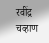रवींद्र चव्हाण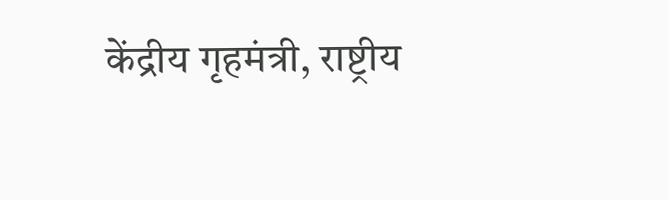केंद्रीय गृहमंत्री, राष्ट्रीय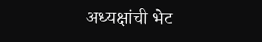अध्यक्षांची भेट